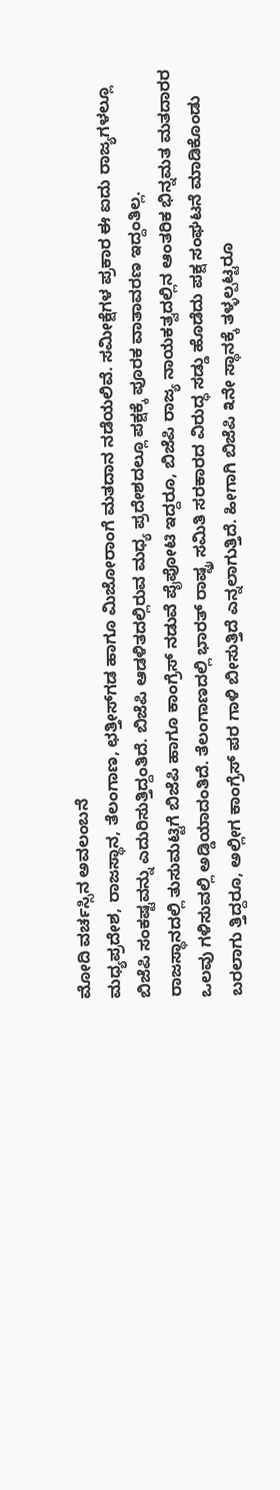ಮೋದಿ ವರ್ಚಸ್ಸಿನ ಅವಲಂಬನೆ
ಮಧ್ಯಪ್ರದೇಶ, ರಾಜಸ್ಥಾನ, ತೆಲಂಗಾಣ, ಛತ್ತೀಸ್‌ಗಡ ಹಾಗೂ ಮಿಜೋರಾಂಗೆ ಮತದಾನ ನಡೆಯಲಿವೆ. ಸಮೀಕ್ಷೆಗಳ ಪ್ರಕಾರ ಈ ಐದು ರಾಜ್ಯಗಳಲ್ಲೂ ಬಿಜೆಪಿ ಸಂಕಷ್ಟವನ್ನು ಎದುರಿಸುತ್ತಿದ್ದಂತಿದೆ. ಬಿಜೆಪಿ ಆಡಳಿತದಲ್ಲಿರುವ ಮಧ್ಯ ಪ್ರದೇಶದಲ್ಲೂ ಪಕ್ಷಕ್ಕೆ ಪೂರಕ ವಾತಾವರಣ ಇದ್ದಂತಿಲ್ಲ.
ರಾಜಸ್ಥಾನದಲ್ಲಿ ತುಸುಮಟ್ಟಿಗೆ ಬಿಜೆಪಿ ಹಾಗೂ ಕಾಂಗ್ರೆಸ್ ನಡುವೆ ಪೈಪೋಟಿ ಇದ್ದರೂ, ಬಿಜೆಪಿ ರಾಜ್ಯ ನಾಯಕತ್ವದಲ್ಲಿನ ಆಂತರಿಕ ಭಿನ್ನಮತ ಮತದಾರರ ಒಲವು ಗಳಿಸುವಲ್ಲಿ ಅಡ್ಡಿಯಾದಂತಿದೆ. ತೆಲಂಗಾಣದಲ್ಲಿ ಭಾರತ್ ರಾಷ್ಟ್ರ ಸಮಿತಿ ಸರಕಾರದ ವಿರುದ್ಧ ಸಡ್ಡು ಹೊಡೆದು ಪಕ್ಷ ಸಂಘಟನೆ ಮಾಡಿಕೊಂಡು ಬರಲಾಗು ತ್ತಿದ್ದರೂ, ಅಲ್ಲೀಗ ಕಾಂಗ್ರೆಸ್ ಪರ ಗಾಳಿ ಬೀಸುತ್ತಿದೆ ಎನ್ನಲಾಗುತ್ತಿದೆ. ಹೀಗಾಗಿ ಬಿಜೆಪಿ ೩ನೇ ಸ್ಥಾನಕ್ಕೆ ತಳ್ಳಲ್ಪಟ್ಟರೂ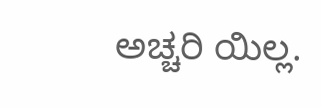ಅಚ್ಚರಿ ಯಿಲ್ಲ.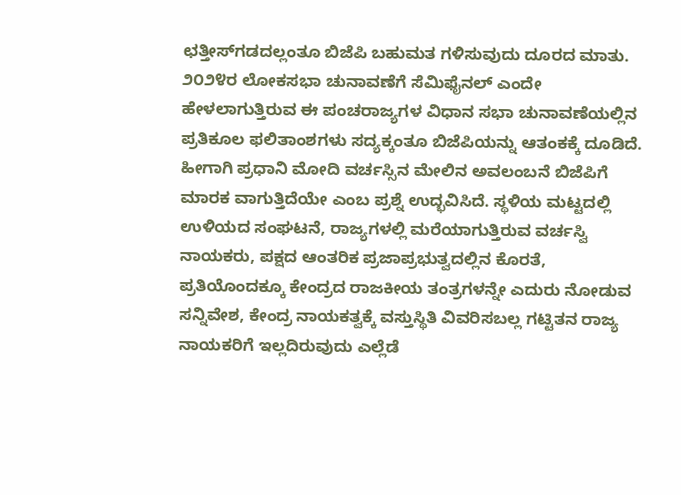ಛತ್ತೀಸ್‌ಗಡದಲ್ಲಂತೂ ಬಿಜೆಪಿ ಬಹುಮತ ಗಳಿಸುವುದು ದೂರದ ಮಾತು.
೨೦೨೪ರ ಲೋಕಸಭಾ ಚುನಾವಣೆಗೆ ಸೆಮಿಫೈನಲ್ ಎಂದೇ ಹೇಳಲಾಗುತ್ತಿರುವ ಈ ಪಂಚರಾಜ್ಯಗಳ ವಿಧಾನ ಸಭಾ ಚುನಾವಣೆಯಲ್ಲಿನ ಪ್ರತಿಕೂಲ ಫಲಿತಾಂಶಗಳು ಸದ್ಯಕ್ಕಂತೂ ಬಿಜೆಪಿಯನ್ನು ಆತಂಕಕ್ಕೆ ದೂಡಿದೆ. ಹೀಗಾಗಿ ಪ್ರಧಾನಿ ಮೋದಿ ವರ್ಚಸ್ಸಿನ ಮೇಲಿನ ಅವಲಂಬನೆ ಬಿಜೆಪಿಗೆ ಮಾರಕ ವಾಗುತ್ತಿದೆಯೇ ಎಂಬ ಪ್ರಶ್ನೆ ಉದ್ಭವಿಸಿದೆ. ಸ್ಥಳಿಯ ಮಟ್ಟದಲ್ಲಿ ಉಳಿಯದ ಸಂಘಟನೆ, ರಾಜ್ಯಗಳಲ್ಲಿ ಮರೆಯಾಗುತ್ತಿರುವ ವರ್ಚಸ್ವಿ ನಾಯಕರು, ಪಕ್ಷದ ಆಂತರಿಕ ಪ್ರಜಾಪ್ರಭುತ್ವದಲ್ಲಿನ ಕೊರತೆ, ಪ್ರತಿಯೊಂದಕ್ಕೂ ಕೇಂದ್ರದ ರಾಜಕೀಯ ತಂತ್ರಗಳನ್ನೇ ಎದುರು ನೋಡುವ ಸನ್ನಿವೇಶ, ಕೇಂದ್ರ ನಾಯಕತ್ವಕ್ಕೆ ವಸ್ತುಸ್ಥಿತಿ ವಿವರಿಸಬಲ್ಲ ಗಟ್ಟಿತನ ರಾಜ್ಯ ನಾಯಕರಿಗೆ ಇಲ್ಲದಿರುವುದು ಎಲ್ಲೆಡೆ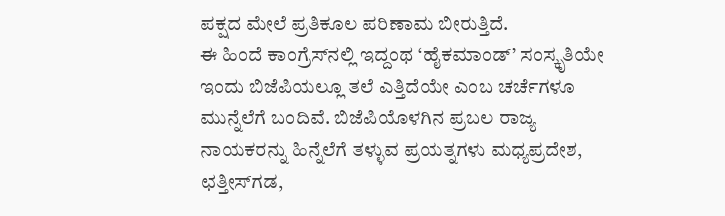ಪಕ್ಷದ ಮೇಲೆ ಪ್ರತಿಕೂಲ ಪರಿಣಾಮ ಬೀರುತ್ತಿದೆ.
ಈ ಹಿಂದೆ ಕಾಂಗ್ರೆಸ್‌ನಲ್ಲಿ ಇದ್ದಂಥ ‘ಹೈಕಮಾಂಡ್’ ಸಂಸ್ಕೃತಿಯೇ ಇಂದು ಬಿಜೆಪಿಯಲ್ಲೂ ತಲೆ ಎತ್ತಿದೆಯೇ ಎಂಬ ಚರ್ಚೆಗಳೂ ಮುನ್ನೆಲೆಗೆ ಬಂದಿವೆ. ಬಿಜೆಪಿಯೊಳಗಿನ ಪ್ರಬಲ ರಾಜ್ಯ ನಾಯಕರನ್ನು ಹಿನ್ನೆಲೆಗೆ ತಳ್ಳುವ ಪ್ರಯತ್ನಗಳು ಮಧ್ಯಪ್ರದೇಶ, ಛತ್ತೀಸ್‌ಗಡ,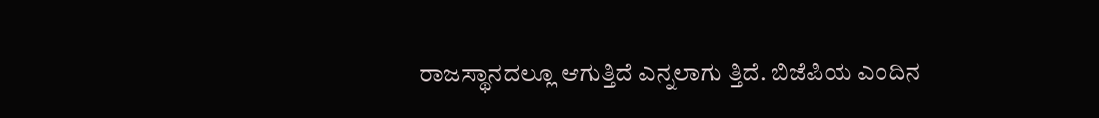ರಾಜಸ್ಥಾನದಲ್ಲೂ ಆಗುತ್ತಿದೆ ಎನ್ನಲಾಗು ತ್ತಿದೆ. ಬಿಜೆಪಿಯ ಎಂದಿನ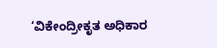‘ವಿಕೇಂದ್ರೀಕೃತ ಅಧಿಕಾರ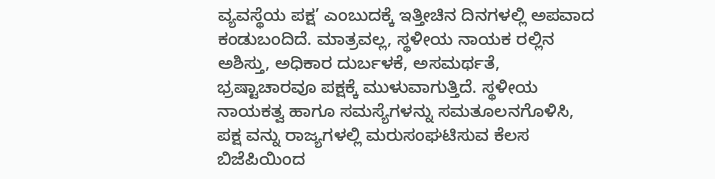ವ್ಯವಸ್ಥೆಯ ಪಕ್ಷ’ ಎಂಬುದಕ್ಕೆ ಇತ್ತೀಚಿನ ದಿನಗಳಲ್ಲಿ ಅಪವಾದ ಕಂಡುಬಂದಿದೆ. ಮಾತ್ರವಲ್ಲ, ಸ್ಥಳೀಯ ನಾಯಕ ರಲ್ಲಿನ ಅಶಿಸ್ತು, ಅಧಿಕಾರ ದುರ್ಬಳಕೆ, ಅಸಮರ್ಥತೆ, ಭ್ರಷ್ಟಾಚಾರವೂ ಪಕ್ಷಕ್ಕೆ ಮುಳುವಾಗುತ್ತಿದೆ. ಸ್ಥಳೀಯ ನಾಯಕತ್ವ ಹಾಗೂ ಸಮಸ್ಯೆಗಳನ್ನು ಸಮತೂಲನಗೊಳಿಸಿ, ಪಕ್ಷ ವನ್ನು ರಾಜ್ಯಗಳಲ್ಲಿ ಮರುಸಂಘಟಿಸುವ ಕೆಲಸ ಬಿಜೆಪಿಯಿಂದ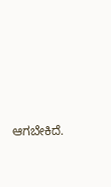ಆಗಬೇಕಿದೆ.